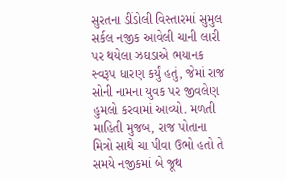સુરતના ડીંડોલી વિસ્તારમાં સુમુલ સર્કલ નજીક આવેલી ચાની લારી પર થયેલા ઝઘડાએ ભયાનક સ્વરૂપ ધારણ કર્યું હતું, જેમાં રાજ સોની નામના યુવક પર જીવલેણ હુમલો કરવામાં આવ્યો. મળતી માહિતી મુજબ, રાજ પોતાના મિત્રો સાથે ચા પીવા ઉભો હતો તે સમયે નજીકમાં બે જૂથ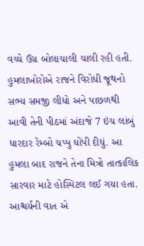વચ્ચે ઉગ્ર બોલાચાલી ચાલી રહી હતી. હુમલાખોરોએ રાજને વિરોધી જૂથનો સભ્ય સમજી લીધો અને પાછળથી આવી તેની પીઠમાં અંદાજે 7 ઇંચ લાંબું ધારદાર રેમ્બો ચપ્પુ ઘોંપી દીધું. આ હુમલા બાદ રાજને તેના મિત્રો તાત્કાલિક સારવાર માટે હોસ્પિટલ લઈ ગયા હતા. આશ્ચર્યની વાત એ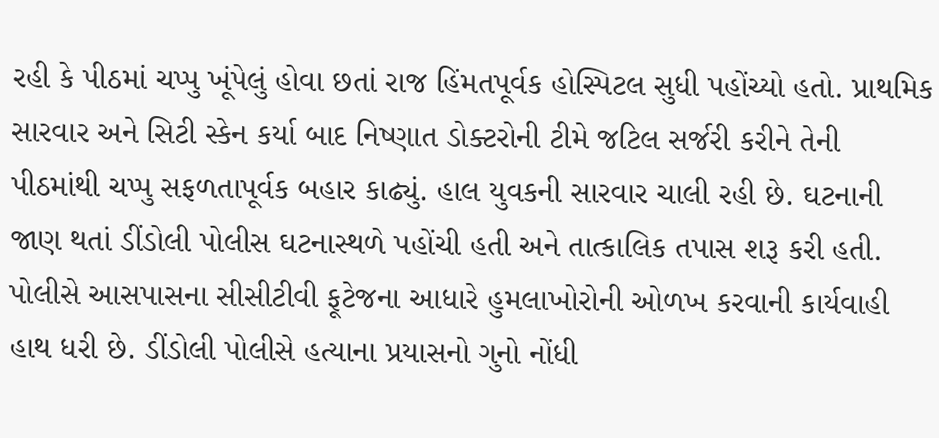રહી કે પીઠમાં ચપ્પુ ખૂંપેલું હોવા છતાં રાજ હિંમતપૂર્વક હોસ્પિટલ સુધી પહોંચ્યો હતો. પ્રાથમિક સારવાર અને સિટી સ્કેન કર્યા બાદ નિષ્ણાત ડોક્ટરોની ટીમે જટિલ સર્જરી કરીને તેની પીઠમાંથી ચપ્પુ સફળતાપૂર્વક બહાર કાઢ્યું. હાલ યુવકની સારવાર ચાલી રહી છે. ઘટનાની જાણ થતાં ડીંડોલી પોલીસ ઘટનાસ્થળે પહોંચી હતી અને તાત્કાલિક તપાસ શરૂ કરી હતી. પોલીસે આસપાસના સીસીટીવી ફૂટેજના આધારે હુમલાખોરોની ઓળખ કરવાની કાર્યવાહી હાથ ધરી છે. ડીંડોલી પોલીસે હત્યાના પ્રયાસનો ગુનો નોંધી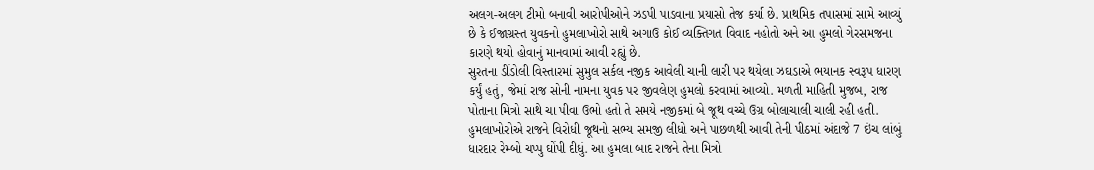અલગ-અલગ ટીમો બનાવી આરોપીઓને ઝડપી પાડવાના પ્રયાસો તેજ કર્યા છે. પ્રાથમિક તપાસમાં સામે આવ્યું છે કે ઈજાગ્રસ્ત યુવકનો હુમલાખોરો સાથે અગાઉ કોઈ વ્યક્તિગત વિવાદ નહોતો અને આ હુમલો ગેરસમજના કારણે થયો હોવાનું માનવામાં આવી રહ્યું છે.
સુરતના ડીંડોલી વિસ્તારમાં સુમુલ સર્કલ નજીક આવેલી ચાની લારી પર થયેલા ઝઘડાએ ભયાનક સ્વરૂપ ધારણ કર્યું હતું, જેમાં રાજ સોની નામના યુવક પર જીવલેણ હુમલો કરવામાં આવ્યો. મળતી માહિતી મુજબ, રાજ પોતાના મિત્રો સાથે ચા પીવા ઉભો હતો તે સમયે નજીકમાં બે જૂથ વચ્ચે ઉગ્ર બોલાચાલી ચાલી રહી હતી. હુમલાખોરોએ રાજને વિરોધી જૂથનો સભ્ય સમજી લીધો અને પાછળથી આવી તેની પીઠમાં અંદાજે 7 ઇંચ લાંબું ધારદાર રેમ્બો ચપ્પુ ઘોંપી દીધું. આ હુમલા બાદ રાજને તેના મિત્રો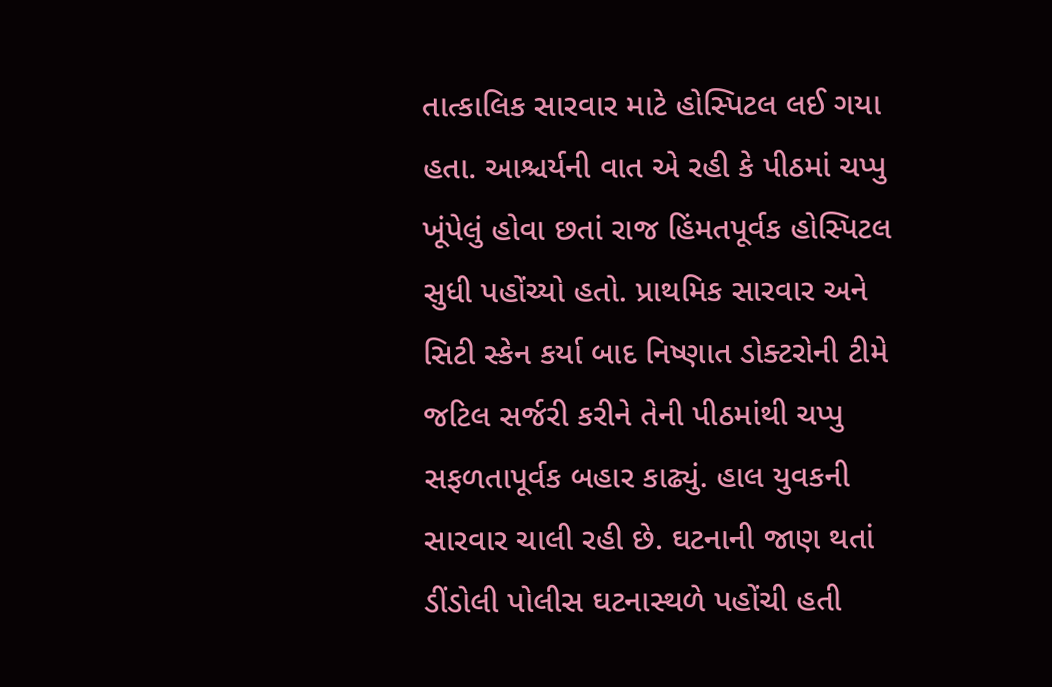તાત્કાલિક સારવાર માટે હોસ્પિટલ લઈ ગયા હતા. આશ્ચર્યની વાત એ રહી કે પીઠમાં ચપ્પુ ખૂંપેલું હોવા છતાં રાજ હિંમતપૂર્વક હોસ્પિટલ સુધી પહોંચ્યો હતો. પ્રાથમિક સારવાર અને સિટી સ્કેન કર્યા બાદ નિષ્ણાત ડોક્ટરોની ટીમે જટિલ સર્જરી કરીને તેની પીઠમાંથી ચપ્પુ સફળતાપૂર્વક બહાર કાઢ્યું. હાલ યુવકની સારવાર ચાલી રહી છે. ઘટનાની જાણ થતાં ડીંડોલી પોલીસ ઘટનાસ્થળે પહોંચી હતી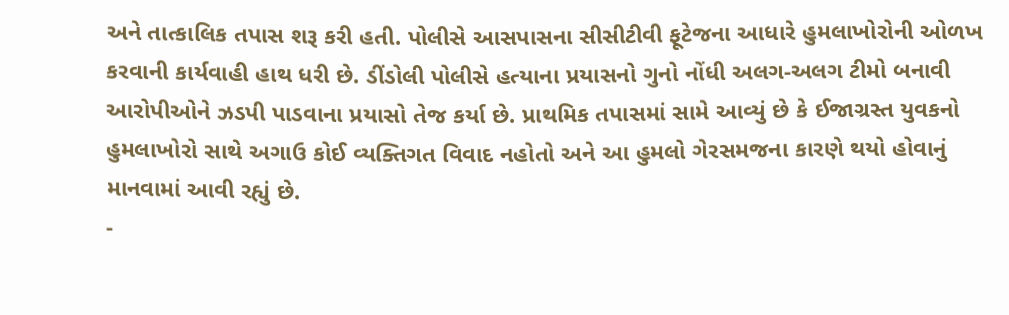અને તાત્કાલિક તપાસ શરૂ કરી હતી. પોલીસે આસપાસના સીસીટીવી ફૂટેજના આધારે હુમલાખોરોની ઓળખ કરવાની કાર્યવાહી હાથ ધરી છે. ડીંડોલી પોલીસે હત્યાના પ્રયાસનો ગુનો નોંધી અલગ-અલગ ટીમો બનાવી આરોપીઓને ઝડપી પાડવાના પ્રયાસો તેજ કર્યા છે. પ્રાથમિક તપાસમાં સામે આવ્યું છે કે ઈજાગ્રસ્ત યુવકનો હુમલાખોરો સાથે અગાઉ કોઈ વ્યક્તિગત વિવાદ નહોતો અને આ હુમલો ગેરસમજના કારણે થયો હોવાનું માનવામાં આવી રહ્યું છે.
-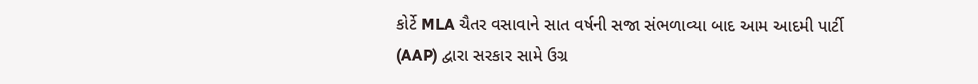કોર્ટે MLA ચૈતર વસાવાને સાત વર્ષની સજા સંભળાવ્યા બાદ આમ આદમી પાર્ટી (AAP) દ્વારા સરકાર સામે ઉગ્ર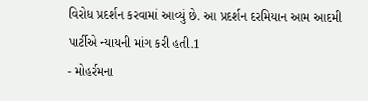વિરોધ પ્રદર્શન કરવામાં આવ્યું છે. આ પ્રદર્શન દરમિયાન આમ આદમી પાર્ટીએ ન્યાયની માંગ કરી હતી.1
- મોહર્રમના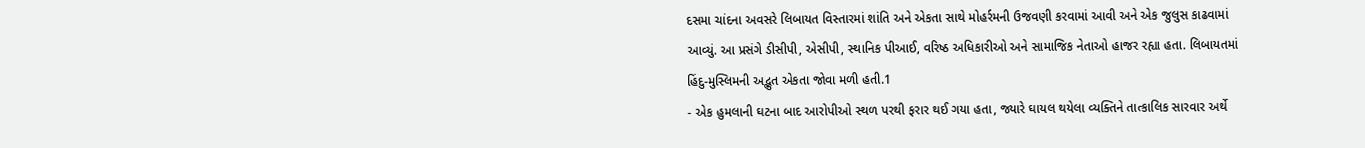દસમા ચાંદના અવસરે લિબાયત વિસ્તારમાં શાંતિ અને એકતા સાથે મોહર્રમની ઉજવણી કરવામાં આવી અને એક જુલુસ કાઢવામાં આવ્યું. આ પ્રસંગે ડીસીપી, એસીપી, સ્થાનિક પીઆઈ, વરિષ્ઠ અધિકારીઓ અને સામાજિક નેતાઓ હાજર રહ્યા હતા. લિબાયતમાં હિંદુ-મુસ્લિમની અદ્ભુત એકતા જોવા મળી હતી.1
- એક હુમલાની ઘટના બાદ આરોપીઓ સ્થળ પરથી ફરાર થઈ ગયા હતા, જ્યારે ઘાયલ થયેલા વ્યક્તિને તાત્કાલિક સારવાર અર્થે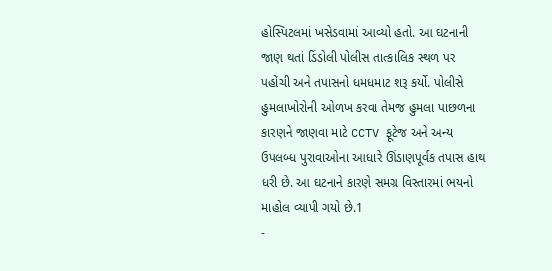હોસ્પિટલમાં ખસેડવામાં આવ્યો હતો. આ ઘટનાની જાણ થતાં ડિંડોલી પોલીસ તાત્કાલિક સ્થળ પર પહોંચી અને તપાસનો ધમધમાટ શરૂ કર્યો. પોલીસે હુમલાખોરોની ઓળખ કરવા તેમજ હુમલા પાછળના કારણને જાણવા માટે CCTV ફૂટેજ અને અન્ય ઉપલબ્ધ પુરાવાઓના આધારે ઊંડાણપૂર્વક તપાસ હાથ ધરી છે. આ ઘટનાને કારણે સમગ્ર વિસ્તારમાં ભયનો માહોલ વ્યાપી ગયો છે.1
-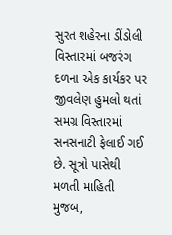સુરત શહેરના ડીંડોલી વિસ્તારમાં બજરંગ દળના એક કાર્યકર પર જીવલેણ હુમલો થતાં સમગ્ર વિસ્તારમાં સનસનાટી ફેલાઈ ગઈ છે. સૂત્રો પાસેથી મળતી માહિતી મુજબ,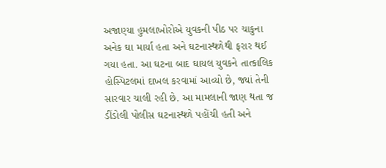અજાણ્યા હુમલાખોરોએ યુવકની પીઠ પર ચાકુના અનેક ઘા માર્યા હતા અને ઘટનાસ્થળેથી ફરાર થઈ ગયા હતા. આ ઘટના બાદ ઘાયલ યુવકને તાત્કાલિક હોસ્પિટલમાં દાખલ કરવામાં આવ્યો છે, જ્યાં તેની સારવાર ચાલી રહી છે. આ મામલાની જાણ થતા જ ડીંડોલી પોલીસ ઘટનાસ્થળે પહોંચી હતી અને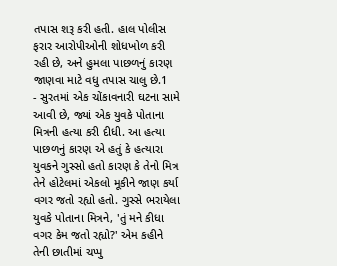તપાસ શરૂ કરી હતી. હાલ પોલીસ ફરાર આરોપીઓની શોધખોળ કરી રહી છે, અને હુમલા પાછળનું કારણ જાણવા માટે વધુ તપાસ ચાલુ છે.1
- સુરતમાં એક ચોંકાવનારી ઘટના સામે આવી છે, જ્યાં એક યુવકે પોતાના મિત્રની હત્યા કરી દીધી. આ હત્યા પાછળનું કારણ એ હતું કે હત્યારા યુવકને ગુસ્સો હતો કારણ કે તેનો મિત્ર તેને હોટેલમાં એકલો મૂકીને જાણ કર્યા વગર જતો રહ્યો હતો. ગુસ્સે ભરાયેલા યુવકે પોતાના મિત્રને, 'તું મને કીધા વગર કેમ જતો રહ્યો?' એમ કહીને તેની છાતીમાં ચપ્પુ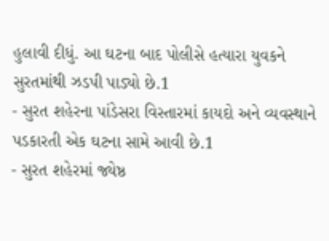હુલાવી દીધું. આ ઘટના બાદ પોલીસે હત્યારા યુવકને સુરતમાંથી ઝડપી પાડ્યો છે.1
- સુરત શહેરના પાંડેસરા વિસ્તારમાં કાયદો અને વ્યવસ્થાને પડકારતી એક ઘટના સામે આવી છે.1
- સુરત શહેરમાં જ્યેષ્ઠ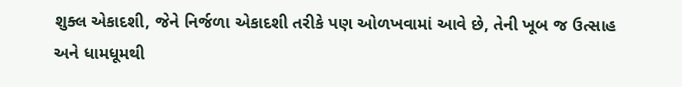શુક્લ એકાદશી, જેને નિર્જળા એકાદશી તરીકે પણ ઓળખવામાં આવે છે, તેની ખૂબ જ ઉત્સાહ અને ધામધૂમથી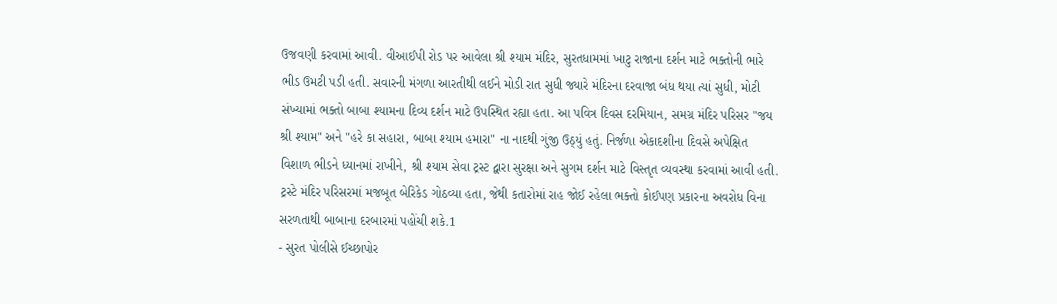ઉજવણી કરવામાં આવી. વીઆઈપી રોડ પર આવેલા શ્રી શ્યામ મંદિર, સુરતધામમાં ખાટુ રાજાના દર્શન માટે ભક્તોની ભારે ભીડ ઉમટી પડી હતી. સવારની મંગળા આરતીથી લઈને મોડી રાત સુધી જ્યારે મંદિરના દરવાજા બંધ થયા ત્યાં સુધી, મોટી સંખ્યામાં ભક્તો બાબા શ્યામના દિવ્ય દર્શન માટે ઉપસ્થિત રહ્યા હતા. આ પવિત્ર દિવસ દરમિયાન, સમગ્ર મંદિર પરિસર "જય શ્રી શ્યામ" અને "હરે કા સહારા, બાબા શ્યામ હમારા" ના નાદથી ગુંજી ઉઠ્યું હતું. નિર્જળા એકાદશીના દિવસે અપેક્ષિત વિશાળ ભીડને ધ્યાનમાં રાખીને, શ્રી શ્યામ સેવા ટ્રસ્ટ દ્વારા સુરક્ષા અને સુગમ દર્શન માટે વિસ્તૃત વ્યવસ્થા કરવામાં આવી હતી. ટ્રસ્ટે મંદિર પરિસરમાં મજબૂત બેરિકેડ ગોઠવ્યા હતા, જેથી કતારોમાં રાહ જોઈ રહેલા ભક્તો કોઈપણ પ્રકારના અવરોધ વિના સરળતાથી બાબાના દરબારમાં પહોંચી શકે.1
- સુરત પોલીસે ઈચ્છાપોર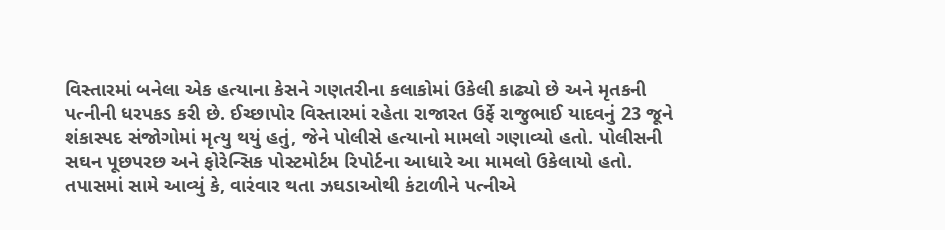વિસ્તારમાં બનેલા એક હત્યાના કેસને ગણતરીના કલાકોમાં ઉકેલી કાઢ્યો છે અને મૃતકની પત્નીની ધરપકડ કરી છે. ઈચ્છાપોર વિસ્તારમાં રહેતા રાજારત ઉર્ફે રાજુભાઈ યાદવનું 23 જૂને શંકાસ્પદ સંજોગોમાં મૃત્યુ થયું હતું, જેને પોલીસે હત્યાનો મામલો ગણાવ્યો હતો. પોલીસની સઘન પૂછપરછ અને ફોરેન્સિક પોસ્ટમોર્ટમ રિપોર્ટના આધારે આ મામલો ઉકેલાયો હતો. તપાસમાં સામે આવ્યું કે, વારંવાર થતા ઝઘડાઓથી કંટાળીને પત્નીએ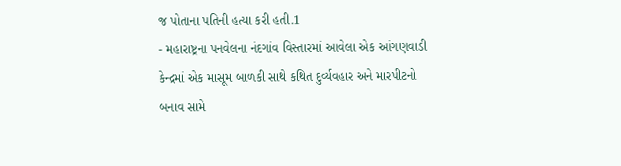જ પોતાના પતિની હત્યા કરી હતી.1
- મહારાષ્ટ્રના પનવેલના નંદગાંવ વિસ્તારમાં આવેલા એક આંગણવાડી કેન્દ્રમાં એક માસૂમ બાળકી સાથે કથિત દુર્વ્યવહાર અને મારપીટનો બનાવ સામે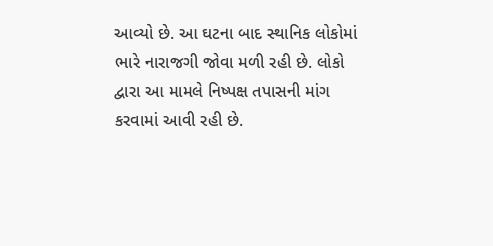આવ્યો છે. આ ઘટના બાદ સ્થાનિક લોકોમાં ભારે નારાજગી જોવા મળી રહી છે. લોકો દ્વારા આ મામલે નિષ્પક્ષ તપાસની માંગ કરવામાં આવી રહી છે.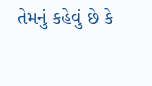તેમનું કહેવું છે કે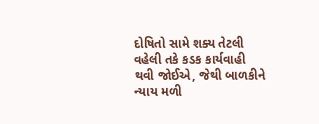દોષિતો સામે શક્ય તેટલી વહેલી તકે કડક કાર્યવાહી થવી જોઈએ, જેથી બાળકીને ન્યાય મળી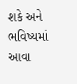શકે અને ભવિષ્યમાં આવા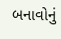બનાવોનું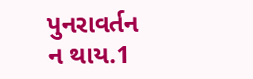પુનરાવર્તન ન થાય.1